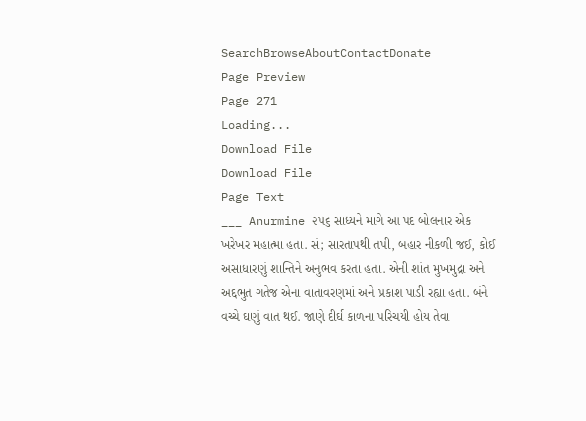SearchBrowseAboutContactDonate
Page Preview
Page 271
Loading...
Download File
Download File
Page Text
___ Anurmine ૨૫૬ સાધ્યને માગે આ પદ બોલનાર એક ખરેખર મહાત્મા હતા. સં; સારતાપથી તપી, બહાર નીકળી જઈ, કોઈ અસાધારણું શાન્તિને અનુભવ કરતા હતા. એની શાંત મુખમુદ્રા અને અદ્દભુત ગતેજ એના વાતાવરણમાં અને પ્રકાશ પાડી રહ્યા હતા. બંને વચ્ચે ઘણું વાત થઈ. જાણે દીર્ઘ કાળના પરિચયી હોય તેવા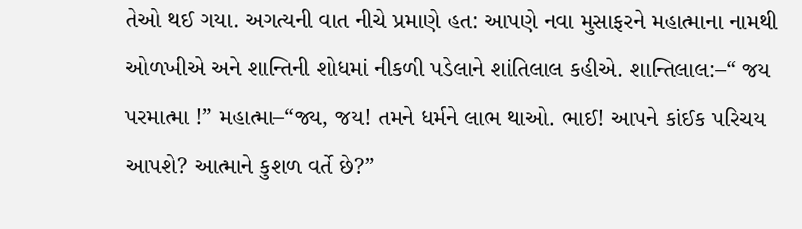તેઓ થઈ ગયા. અગત્યની વાત નીચે પ્રમાણે હત: આપણે નવા મુસાફરને મહાત્માના નામથી ઓળખીએ અને શાન્તિની શોધમાં નીકળી પડેલાને શાંતિલાલ કહીએ. શાન્તિલાલ:–“ જય પરમાત્મા !” મહાત્મા–“જ્ય, જય! તમને ધર્મને લાભ થાઓ. ભાઈ! આપને કાંઈક પરિચય આપશે? આત્માને કુશળ વર્તે છે?”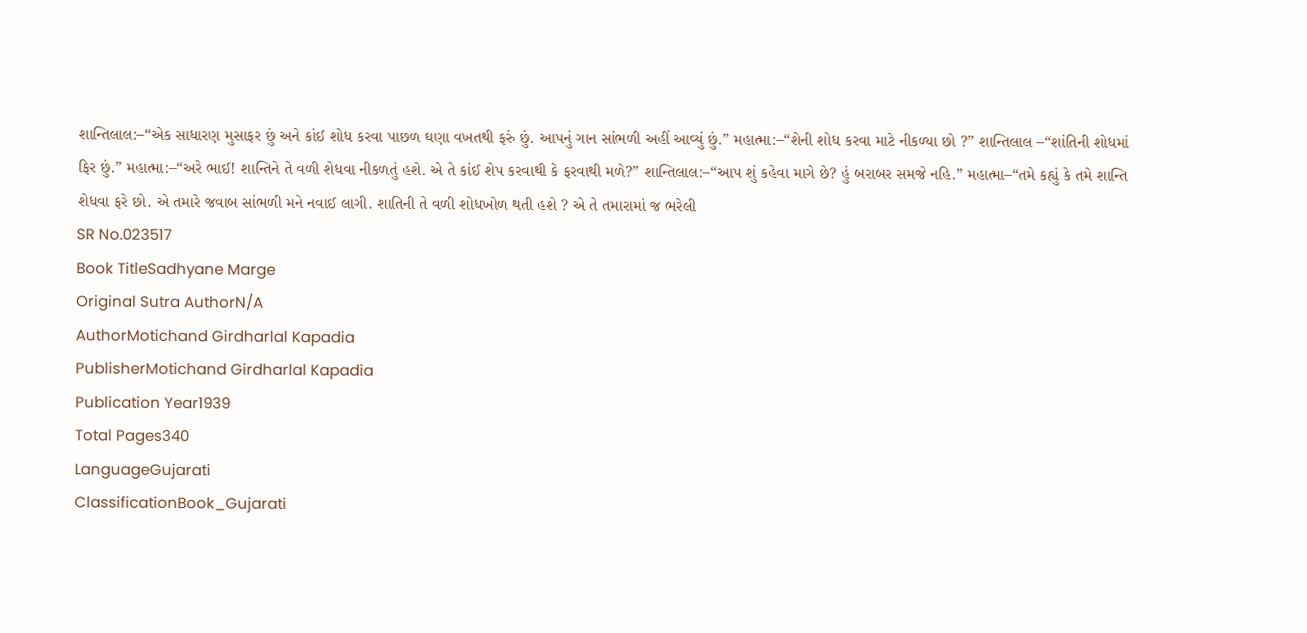શાન્તિલાલ:–“એક સાધારણ મુસાફર છું અને કાંઈ શોધ કરવા પાછળ ઘણા વખતથી ફરું છું. આપનું ગાન સાંભળી અહીં આવ્યું છું.” મહાત્મા:–“શેની શોધ કરવા માટે નીકળ્યા છો ?” શાન્તિલાલ –“શાંતિની શોધમાં ફિર છું.” મહાત્મા:–“અરે ભાઈ! શાન્તિને તે વળી શેધવા નીકળતું હશે. એ તે કાંઈ શેપ કરવાથી કે ફરવાથી મળે?” શાન્તિલાલ:–“આપ શું કહેવા માગે છે? હું બરાબર સમજે નહિ.” મહાત્મા–“તમે કહ્યું કે તમે શાન્તિ શેધવા ફરે છો. એ તમારે જવાબ સાંભળી મને નવાઈ લાગી. શાતિની તે વળી શોધખોળ થતી હશે ? એ તે તમારામાં જ ભરેલી
SR No.023517
Book TitleSadhyane Marge
Original Sutra AuthorN/A
AuthorMotichand Girdharlal Kapadia
PublisherMotichand Girdharlal Kapadia
Publication Year1939
Total Pages340
LanguageGujarati
ClassificationBook_Gujarati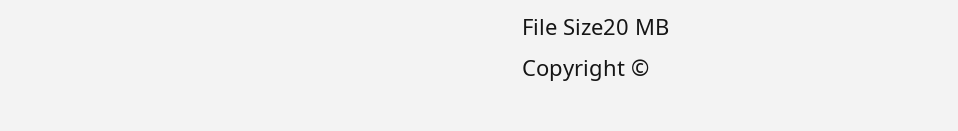File Size20 MB
Copyright ©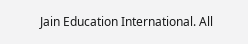Jain Education International. All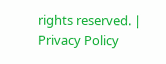rights reserved. | Privacy Policy